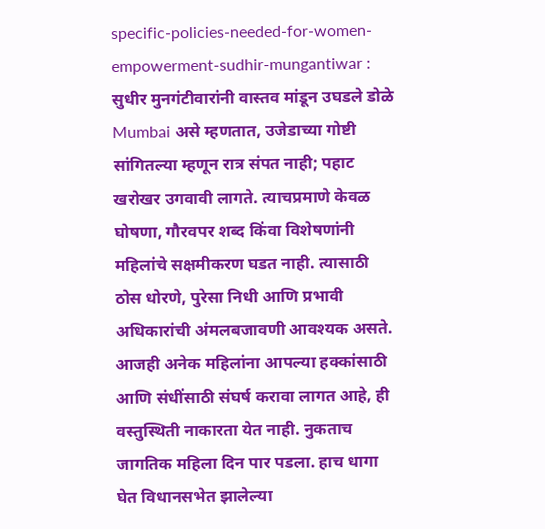specific-policies-needed-for-women-empowerment-sudhir-mungantiwar : सुधीर मुनगंटीवारांनी वास्तव मांडून उघडले डोळे
Mumbai असे म्हणतात, उजेडाच्या गोष्टी सांगितल्या म्हणून रात्र संपत नाही; पहाट खरोखर उगवावी लागते. त्याचप्रमाणे केवळ घोषणा, गौरवपर शब्द किंवा विशेषणांनी महिलांचे सक्षमीकरण घडत नाही. त्यासाठी ठोस धोरणे, पुरेसा निधी आणि प्रभावी अधिकारांची अंमलबजावणी आवश्यक असते. आजही अनेक महिलांना आपल्या हक्कांसाठी आणि संधींसाठी संघर्ष करावा लागत आहे, ही वस्तुस्थिती नाकारता येत नाही. नुकताच जागतिक महिला दिन पार पडला. हाच धागा घेत विधानसभेत झालेल्या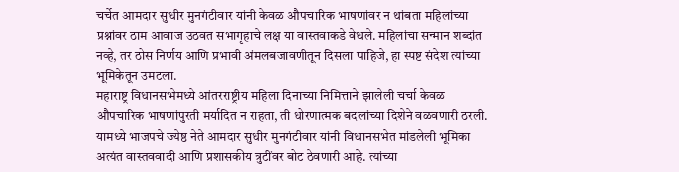चर्चेत आमदार सुधीर मुनगंटीवार यांनी केवळ औपचारिक भाषणांवर न थांबता महिलांच्या प्रश्नांवर ठाम आवाज उठवत सभागृहाचे लक्ष या वास्तवाकडे वेधले. महिलांचा सन्मान शब्दांत नव्हे, तर ठोस निर्णय आणि प्रभावी अंमलबजावणीतून दिसला पाहिजे, हा स्पष्ट संदेश त्यांच्या भूमिकेतून उमटला.
महाराष्ट्र विधानसभेमध्ये आंतरराष्ट्रीय महिला दिनाच्या निमित्ताने झालेली चर्चा केवळ औपचारिक भाषणांपुरती मर्यादित न राहता, ती धोरणात्मक बदलांच्या दिशेने वळवणारी ठरली. यामध्ये भाजपचे ज्येष्ठ नेते आमदार सुधीर मुनगंटीवार यांनी विधानसभेत मांडलेली भूमिका अत्यंत वास्तववादी आणि प्रशासकीय त्रुटींवर बोट ठेवणारी आहे. त्यांच्या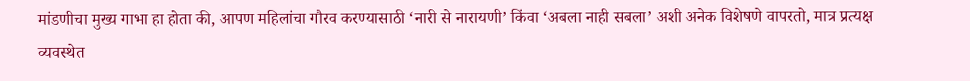मांडणीचा मुख्य गाभा हा होता की, आपण महिलांचा गौरव करण्यासाठी ‘नारी से नारायणी’ किंवा ‘अबला नाही सबला’ अशी अनेक विशेषणे वापरतो, मात्र प्रत्यक्ष व्यवस्थेत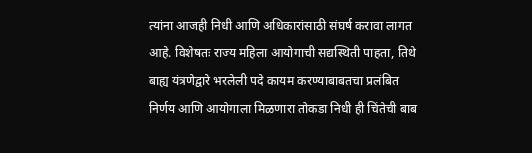त्यांना आजही निधी आणि अधिकारांसाठी संघर्ष करावा लागत आहे. विशेषतः राज्य महिला आयोगाची सद्यस्थिती पाहता, तिथे बाह्य यंत्रणेद्वारे भरलेली पदे कायम करण्याबाबतचा प्रलंबित निर्णय आणि आयोगाला मिळणारा तोकडा निधी ही चिंतेची बाब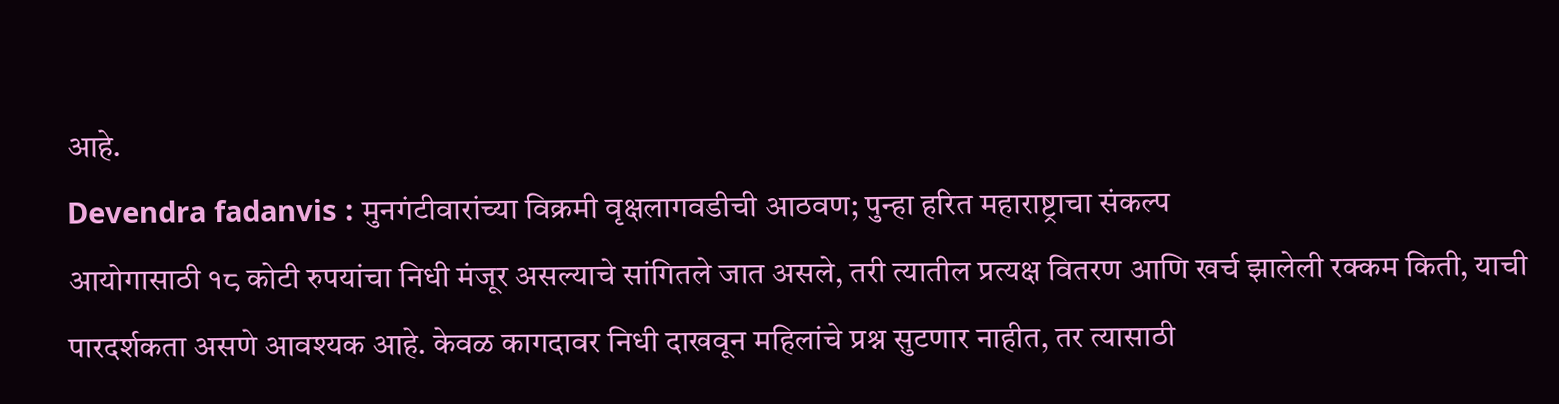आहे.
Devendra fadanvis : मुनगंटीवारांच्या विक्रमी वृक्षलागवडीची आठवण; पुन्हा हरित महाराष्ट्राचा संकल्प
आयोगासाठी १८ कोटी रुपयांचा निधी मंजूर असल्याचे सांगितले जात असले, तरी त्यातील प्रत्यक्ष वितरण आणि खर्च झालेली रक्कम किती, याची पारदर्शकता असणे आवश्यक आहे. केवळ कागदावर निधी दाखवून महिलांचे प्रश्न सुटणार नाहीत, तर त्यासाठी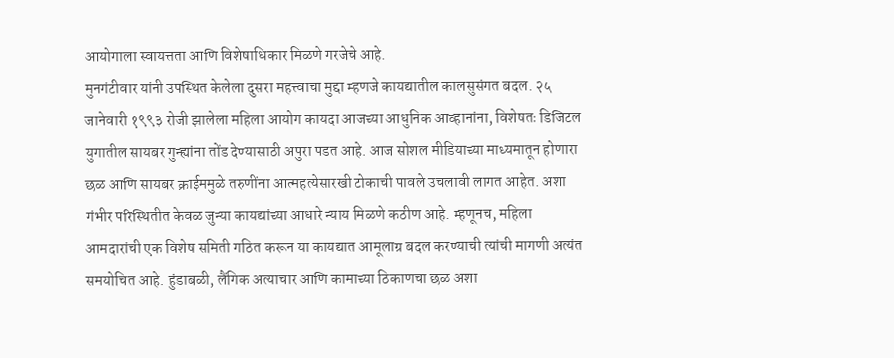आयोगाला स्वायत्तता आणि विशेषाधिकार मिळणे गरजेचे आहे.
मुनगंटीवार यांनी उपस्थित केलेला दुसरा महत्त्वाचा मुद्दा म्हणजे कायद्यातील कालसुसंगत बदल. २५ जानेवारी १९९३ रोजी झालेला महिला आयोग कायदा आजच्या आधुनिक आव्हानांना, विशेषतः डिजिटल युगातील सायबर गुन्ह्यांना तोंड देण्यासाठी अपुरा पडत आहे. आज सोशल मीडियाच्या माध्यमातून होणारा छळ आणि सायबर क्राईममुळे तरुणींना आत्महत्येसारखी टोकाची पावले उचलावी लागत आहेत. अशा गंभीर परिस्थितीत केवळ जुन्या कायद्यांच्या आधारे न्याय मिळणे कठीण आहे. म्हणूनच, महिला आमदारांची एक विशेष समिती गठित करून या कायद्यात आमूलाग्र बदल करण्याची त्यांची मागणी अत्यंत समयोचित आहे. हुंडाबळी, लैंगिक अत्याचार आणि कामाच्या ठिकाणचा छळ अशा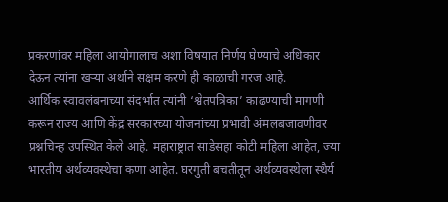प्रकरणांवर महिला आयोगालाच अशा विषयात निर्णय घेण्याचे अधिकार देऊन त्यांना खऱ्या अर्थाने सक्षम करणे ही काळाची गरज आहे.
आर्थिक स्वावलंबनाच्या संदर्भात त्यांनी ‘श्वेतपत्रिका’ काढण्याची मागणी करून राज्य आणि केंद्र सरकारच्या योजनांच्या प्रभावी अंमलबजावणीवर प्रश्नचिन्ह उपस्थित केले आहे. महाराष्ट्रात साडेसहा कोटी महिला आहेत, ज्या भारतीय अर्थव्यवस्थेचा कणा आहेत. घरगुती बचतीतून अर्थव्यवस्थेला स्थैर्य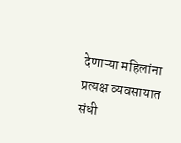देणाऱ्या महिलांना प्रत्यक्ष व्यवसायात संधी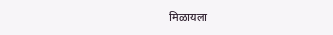मिळायला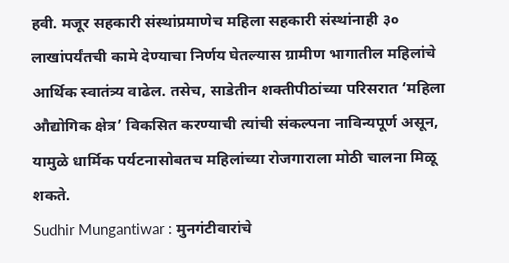हवी. मजूर सहकारी संस्थांप्रमाणेच महिला सहकारी संस्थांनाही ३० लाखांपर्यंतची कामे देण्याचा निर्णय घेतल्यास ग्रामीण भागातील महिलांचे आर्थिक स्वातंत्र्य वाढेल. तसेच, साडेतीन शक्तीपीठांच्या परिसरात ‘महिला औद्योगिक क्षेत्र’ विकसित करण्याची त्यांची संकल्पना नाविन्यपूर्ण असून, यामुळे धार्मिक पर्यटनासोबतच महिलांच्या रोजगाराला मोठी चालना मिळू शकते.
Sudhir Mungantiwar : मुनगंटीवारांचे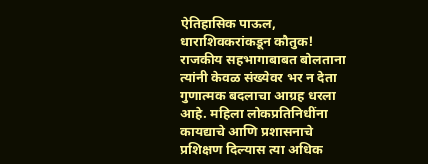ऐतिहासिक पाऊल, धाराशिवकरांकडून कौतुक!
राजकीय सहभागाबाबत बोलताना त्यांनी केवळ संख्येवर भर न देता गुणात्मक बदलाचा आग्रह धरला आहे. महिला लोकप्रतिनिधींना कायद्याचे आणि प्रशासनाचे प्रशिक्षण दिल्यास त्या अधिक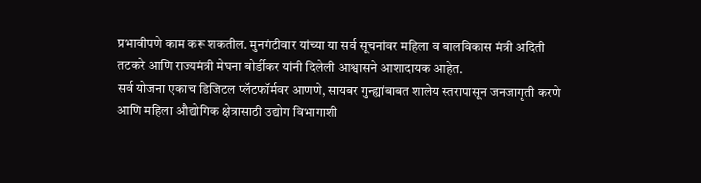प्रभावीपणे काम करू शकतील. मुनगंटीवार यांच्या या सर्व सूचनांवर महिला व बालविकास मंत्री अदिती तटकरे आणि राज्यमंत्री मेघना बोर्डीकर यांनी दिलेली आश्वासने आशादायक आहेत.
सर्व योजना एकाच डिजिटल प्लॅटफॉर्मवर आणणे, सायबर गुन्ह्यांबाबत शालेय स्तरापासून जनजागृती करणे आणि महिला औद्योगिक क्षेत्रासाठी उद्योग विभागाशी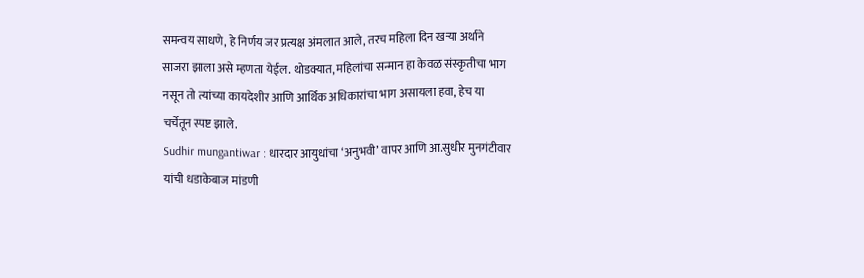समन्वय साधणे, हे निर्णय जर प्रत्यक्ष अंमलात आले, तरच महिला दिन खऱ्या अर्थाने साजरा झाला असे म्हणता येईल. थोडक्यात, महिलांचा सन्मान हा केवळ संस्कृतीचा भाग नसून तो त्यांच्या कायदेशीर आणि आर्थिक अधिकारांचा भाग असायला हवा, हेच या चर्चेतून स्पष्ट झाले.
Sudhir mungantiwar : धारदार आयुधांचा ‘अनुभवी’ वापर आणि आ.सुधीर मुनगंटीवार यांची धडाकेबाज मांडणी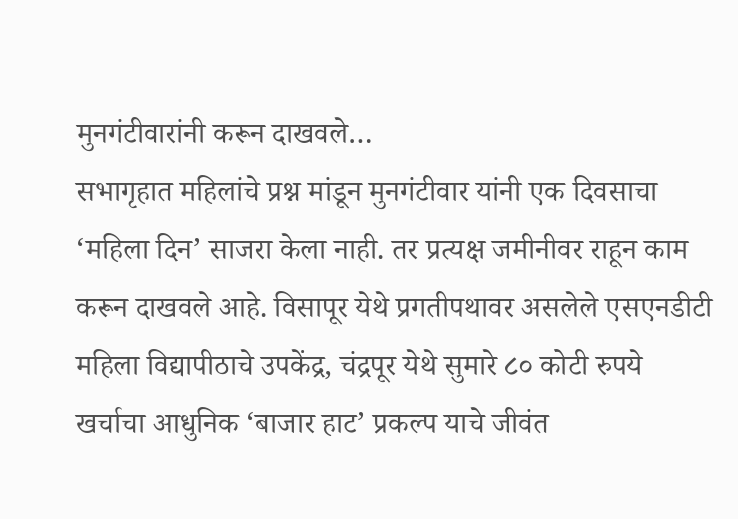मुनगंटीवारांनी करून दाखवले…
सभागृहात महिलांचे प्रश्न मांडून मुनगंटीवार यांनी एक दिवसाचा ‘महिला दिन’ साजरा केला नाही. तर प्रत्यक्ष जमीनीवर राहून काम करून दाखवले आहे. विसापूर येथे प्रगतीपथावर असलेले एसएनडीटी महिला विद्यापीठाचे उपकेंद्र, चंद्रपूर येथे सुमारे ८० कोटी रुपये खर्चाचा आधुनिक ‘बाजार हाट’ प्रकल्प याचे जीवंत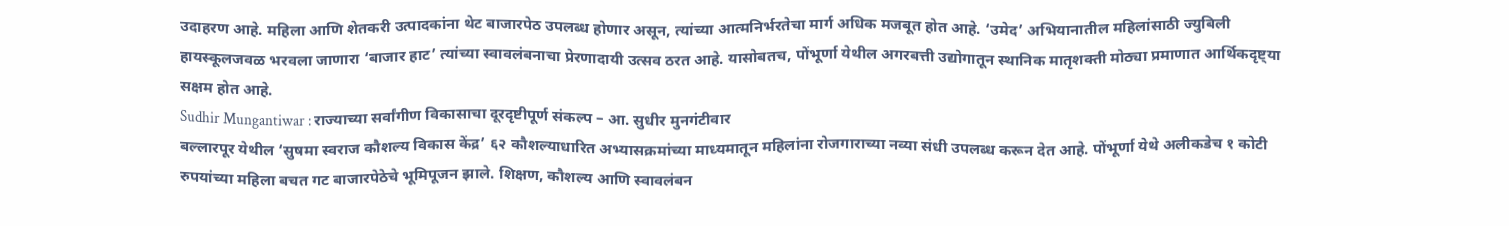उदाहरण आहे. महिला आणि शेतकरी उत्पादकांना थेट बाजारपेठ उपलब्ध होणार असून, त्यांच्या आत्मनिर्भरतेचा मार्ग अधिक मजबूत होत आहे. ‘उमेद’ अभियानातील महिलांसाठी ज्युबिली हायस्कूलजवळ भरवला जाणारा ‘बाजार हाट’ त्यांच्या स्वावलंबनाचा प्रेरणादायी उत्सव ठरत आहे. यासोबतच, पोंभूर्णा येथील अगरबत्ती उद्योगातून स्थानिक मातृशक्ती मोठ्या प्रमाणात आर्थिकदृष्ट्या सक्षम होत आहे.
Sudhir Mungantiwar : राज्याच्या सर्वांगीण विकासाचा दूरदृष्टीपूर्ण संकल्प – आ. सुधीर मुनगंटीवार
बल्लारपूर येथील ‘सुषमा स्वराज कौशल्य विकास केंद्र’ ६२ कौशल्याधारित अभ्यासक्रमांच्या माध्यमातून महिलांना रोजगाराच्या नव्या संधी उपलब्ध करून देत आहे. पोंभूर्णा येथे अलीकडेच १ कोटी रुपयांच्या महिला बचत गट बाजारपेठेचे भूमिपूजन झाले. शिक्षण, कौशल्य आणि स्वावलंबन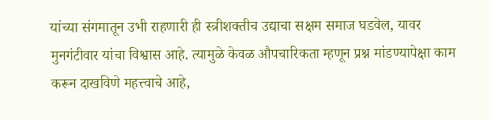यांच्या संगमातून उभी राहणारी ही स्त्रीशक्तीच उद्याचा सक्षम समाज घडवेल, यावर मुनगंटीवार यांचा विश्वास आहे. त्यामुळे केवळ औपचारिकता म्हणून प्रश्न मांडण्यापेक्षा काम करून दाखविणे महत्त्वाचे आहे,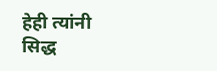हेही त्यांनी सिद्ध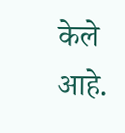केले आहे.